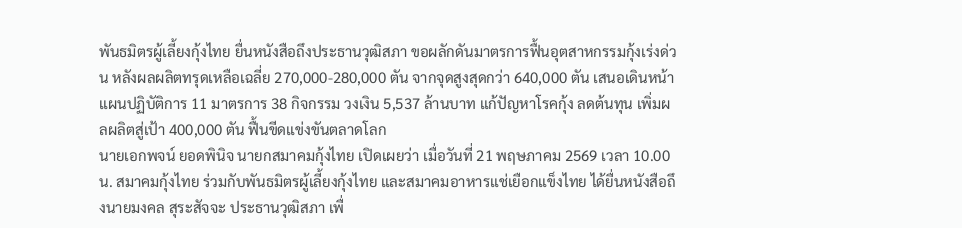พันธมิตรผู้เลี้ยงกุ้งไทย ยื่นหนังสือถึงประธานวุฒิสภา ขอผลักดันมาตรการฟื้นอุตสาหกรรมกุ้งเร่งด่วน หลังผลผลิตทรุดเหลือเฉลี่ย 270,000-280,000 ตัน จากจุดสูงสุดกว่า 640,000 ตัน เสนอเดินหน้าแผนปฏิบัติการ 11 มาตรการ 38 กิจกรรม วงเงิน 5,537 ล้านบาท แก้ปัญหาโรคกุ้ง ลดต้นทุน เพิ่มผลผลิตสู่เป้า 400,000 ตัน ฟื้นขีดแข่งขันตลาดโลก
นายเอกพจน์ ยอดพินิจ นายกสมาคมกุ้งไทย เปิดเผยว่า เมื่อวันที่ 21 พฤษภาคม 2569 เวลา 10.00 น. สมาคมกุ้งไทย ร่วมกับพันธมิตรผู้เลี้ยงกุ้งไทย และสมาคมอาหารแช่เยือกแข็งไทย ได้ยื่นหนังสือถึงนายมงคล สุระสัจจะ ประธานวุฒิสภา เพื่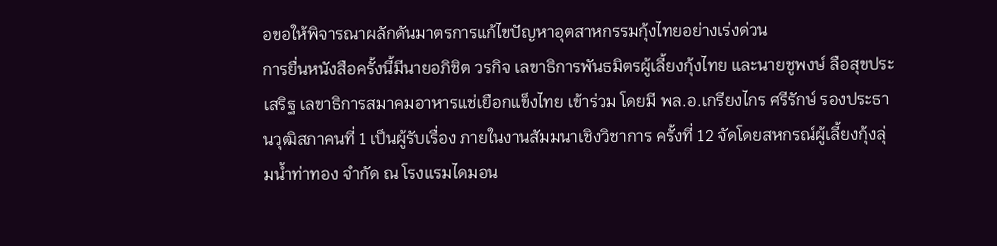อขอให้พิจารณาผลักดันมาตรการแก้ไขปัญหาอุตสาหกรรมกุ้งไทยอย่างเร่งด่วน
การยื่นหนังสือครั้งนี้มีนายอภิชิต วรกิจ เลขาธิการพันธมิตรผู้เลี้ยงกุ้งไทย และนายชูพงษ์ ลือสุขประเสริฐ เลขาธิการสมาคมอาหารแช่เยือกแข็งไทย เข้าร่วม โดยมี พล.อ.เกรียงไกร ศรีรักษ์ รองประธานวุฒิสภาคนที่ 1 เป็นผู้รับเรื่อง ภายในงานสัมมนาเชิงวิชาการ ครั้งที่ 12 จัดโดยสหกรณ์ผู้เลี้ยงกุ้งลุ่มน้ำท่าทอง จำกัด ณ โรงแรมไดมอน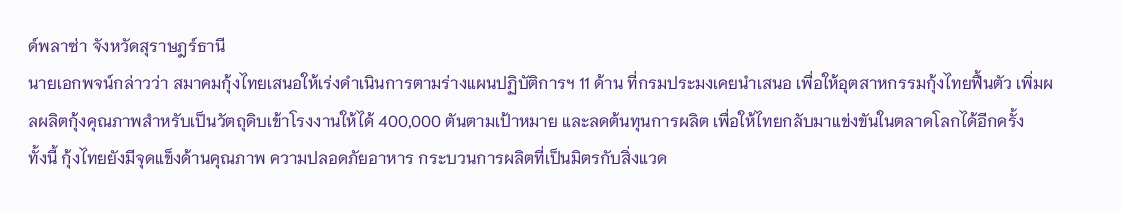ด์พลาซ่า จังหวัดสุราษฎร์ธานี
นายเอกพจน์กล่าวว่า สมาคมกุ้งไทยเสนอให้เร่งดำเนินการตามร่างแผนปฏิบัติการฯ 11 ด้าน ที่กรมประมงเคยนำเสนอ เพื่อให้อุตสาหกรรมกุ้งไทยฟื้นตัว เพิ่มผลผลิตกุ้งคุณภาพสำหรับเป็นวัตถุดิบเข้าโรงงานให้ได้ 400,000 ตันตามเป้าหมาย และลดต้นทุนการผลิต เพื่อให้ไทยกลับมาแข่งขันในตลาดโลกได้อีกครั้ง
ทั้งนี้ กุ้งไทยยังมีจุดแข็งด้านคุณภาพ ความปลอดภัยอาหาร กระบวนการผลิตที่เป็นมิตรกับสิ่งแวด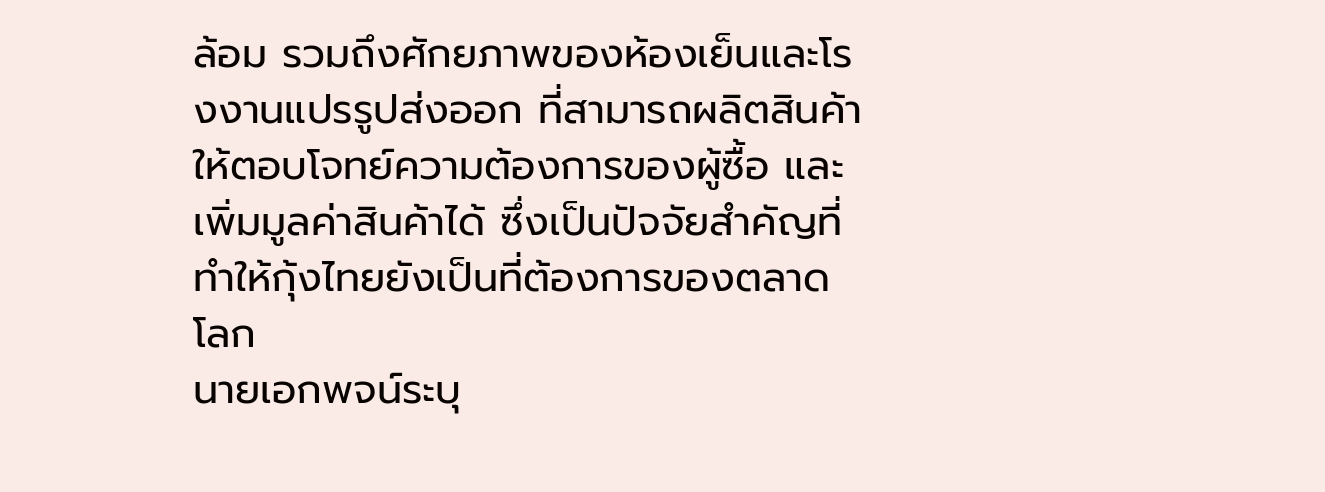ล้อม รวมถึงศักยภาพของห้องเย็นและโรงงานแปรรูปส่งออก ที่สามารถผลิตสินค้าให้ตอบโจทย์ความต้องการของผู้ซื้อ และเพิ่มมูลค่าสินค้าได้ ซึ่งเป็นปัจจัยสำคัญที่ทำให้กุ้งไทยยังเป็นที่ต้องการของตลาดโลก
นายเอกพจน์ระบุ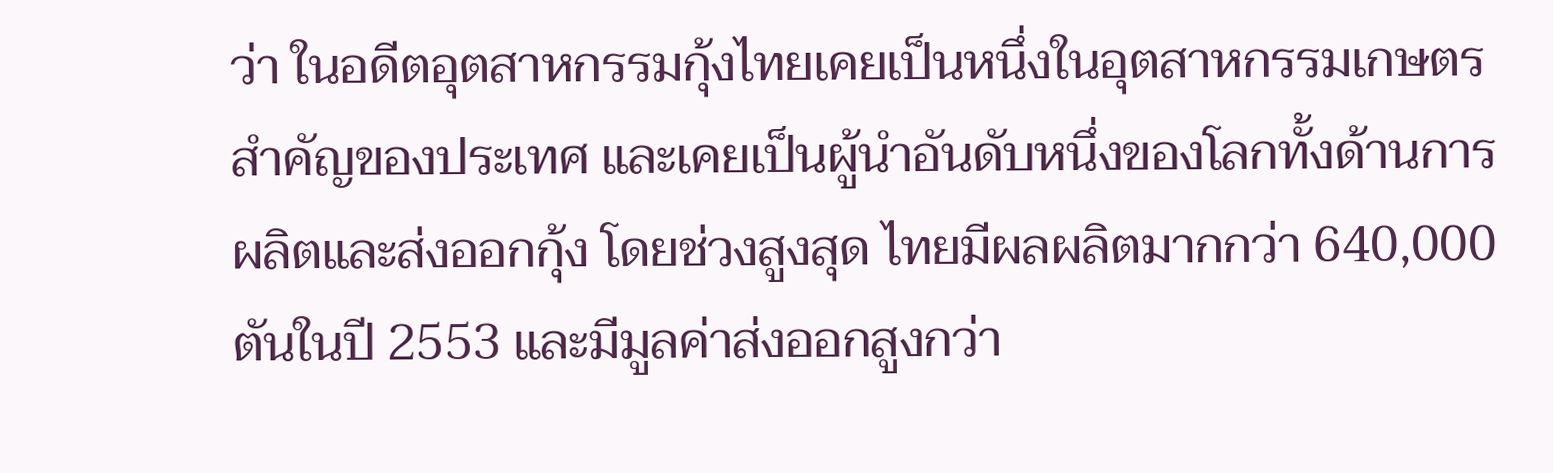ว่า ในอดีตอุตสาหกรรมกุ้งไทยเคยเป็นหนึ่งในอุตสาหกรรมเกษตรสำคัญของประเทศ และเคยเป็นผู้นำอันดับหนึ่งของโลกทั้งด้านการผลิตและส่งออกกุ้ง โดยช่วงสูงสุด ไทยมีผลผลิตมากกว่า 640,000 ตันในปี 2553 และมีมูลค่าส่งออกสูงกว่า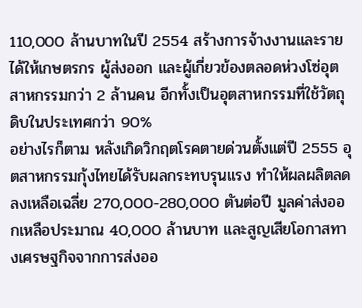110,000 ล้านบาทในปี 2554 สร้างการจ้างงานและรายได้ให้เกษตรกร ผู้ส่งออก และผู้เกี่ยวข้องตลอดห่วงโซ่อุตสาหกรรมกว่า 2 ล้านคน อีกทั้งเป็นอุตสาหกรรมที่ใช้วัตถุดิบในประเทศกว่า 90%
อย่างไรก็ตาม หลังเกิดวิกฤตโรคตายด่วนตั้งแต่ปี 2555 อุตสาหกรรมกุ้งไทยได้รับผลกระทบรุนแรง ทำให้ผลผลิตลดลงเหลือเฉลี่ย 270,000-280,000 ตันต่อปี มูลค่าส่งออกเหลือประมาณ 40,000 ล้านบาท และสูญเสียโอกาสทางเศรษฐกิจจากการส่งออ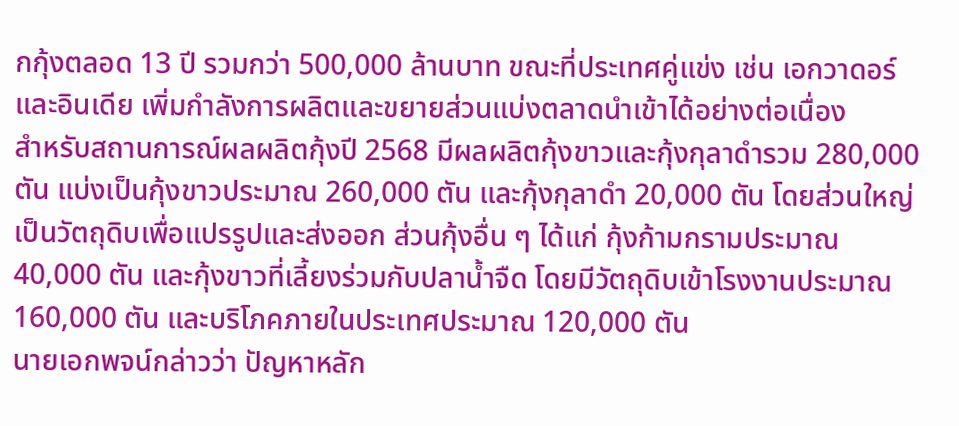กกุ้งตลอด 13 ปี รวมกว่า 500,000 ล้านบาท ขณะที่ประเทศคู่แข่ง เช่น เอกวาดอร์ และอินเดีย เพิ่มกำลังการผลิตและขยายส่วนแบ่งตลาดนำเข้าได้อย่างต่อเนื่อง
สำหรับสถานการณ์ผลผลิตกุ้งปี 2568 มีผลผลิตกุ้งขาวและกุ้งกุลาดำรวม 280,000 ตัน แบ่งเป็นกุ้งขาวประมาณ 260,000 ตัน และกุ้งกุลาดำ 20,000 ตัน โดยส่วนใหญ่เป็นวัตถุดิบเพื่อแปรรูปและส่งออก ส่วนกุ้งอื่น ๆ ได้แก่ กุ้งก้ามกรามประมาณ 40,000 ตัน และกุ้งขาวที่เลี้ยงร่วมกับปลาน้ำจืด โดยมีวัตถุดิบเข้าโรงงานประมาณ 160,000 ตัน และบริโภคภายในประเทศประมาณ 120,000 ตัน
นายเอกพจน์กล่าวว่า ปัญหาหลัก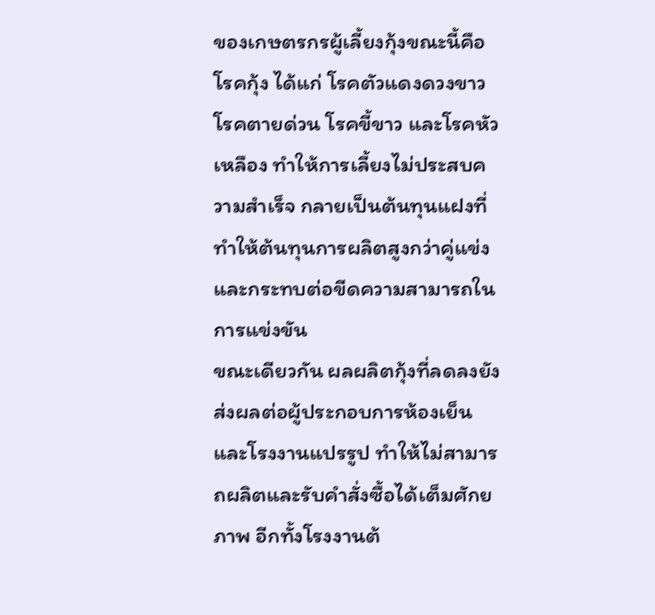ของเกษตรกรผู้เลี้ยงกุ้งขณะนี้คือโรคกุ้ง ได้แก่ โรคตัวแดงดวงขาว โรคตายด่วน โรคขี้ขาว และโรคหัวเหลือง ทำให้การเลี้ยงไม่ประสบความสำเร็จ กลายเป็นต้นทุนแฝงที่ทำให้ต้นทุนการผลิตสูงกว่าคู่แข่ง และกระทบต่อขีดความสามารถในการแข่งขัน
ขณะเดียวกัน ผลผลิตกุ้งที่ลดลงยังส่งผลต่อผู้ประกอบการห้องเย็นและโรงงานแปรรูป ทำให้ไม่สามารถผลิตและรับคำสั่งซื้อได้เต็มศักยภาพ อีกทั้งโรงงานต้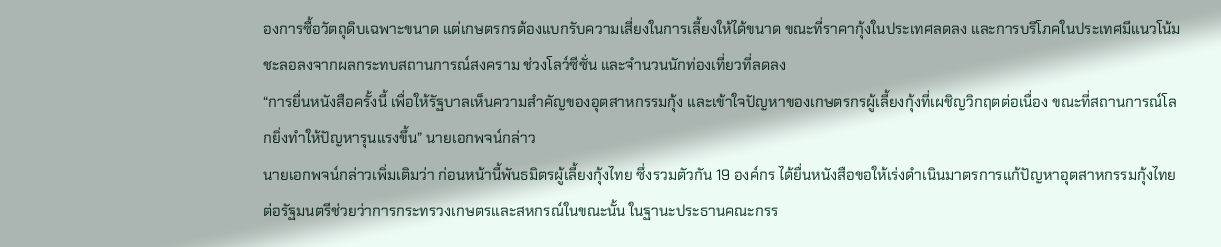องการซื้อวัตถุดิบเฉพาะขนาด แต่เกษตรกรต้องแบกรับความเสี่ยงในการเลี้ยงให้ได้ขนาด ขณะที่ราคากุ้งในประเทศลดลง และการบริโภคในประเทศมีแนวโน้มชะลอลงจากผลกระทบสถานการณ์สงคราม ช่วงโลว์ซีซั่น และจำนวนนักท่องเที่ยวที่ลดลง
“การยื่นหนังสือครั้งนี้ เพื่อให้รัฐบาลเห็นความสำคัญของอุตสาหกรรมกุ้ง และเข้าใจปัญหาของเกษตรกรผู้เลี้ยงกุ้งที่เผชิญวิกฤตต่อเนื่อง ขณะที่สถานการณ์โลกยิ่งทำให้ปัญหารุนแรงขึ้น” นายเอกพจน์กล่าว
นายเอกพจน์กล่าวเพิ่มเติมว่า ก่อนหน้านี้พันธมิตรผู้เลี้ยงกุ้งไทย ซึ่งรวมตัวกัน 19 องค์กร ได้ยื่นหนังสือขอให้เร่งดำเนินมาตรการแก้ปัญหาอุตสาหกรรมกุ้งไทยต่อรัฐมนตรีช่วยว่าการกระทรวงเกษตรและสหกรณ์ในขณะนั้น ในฐานะประธานคณะกรร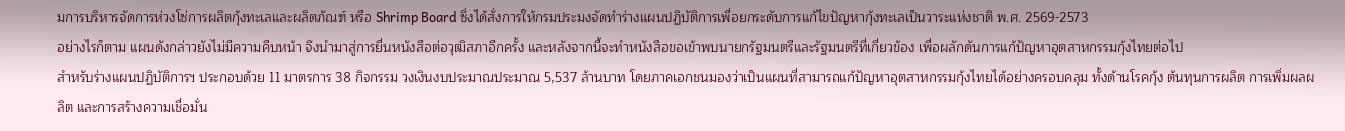มการบริหารจัดการห่วงโซ่การผลิตกุ้งทะเลและผลิตภัณฑ์ หรือ Shrimp Board ซึ่งได้สั่งการให้กรมประมงจัดทำร่างแผนปฏิบัติการเพื่อยกระดับการแก้ไขปัญหากุ้งทะเลเป็นวาระแห่งชาติ พ.ศ. 2569-2573
อย่างไรก็ตาม แผนดังกล่าวยังไม่มีความคืบหน้า จึงนำมาสู่การยื่นหนังสือต่อวุฒิสภาอีกครั้ง และหลังจากนี้จะทำหนังสือขอเข้าพบนายกรัฐมนตรีและรัฐมนตรีที่เกี่ยวข้อง เพื่อผลักดันการแก้ปัญหาอุตสาหกรรมกุ้งไทยต่อไป
สำหรับร่างแผนปฏิบัติการฯ ประกอบด้วย 11 มาตรการ 38 กิจกรรม วงเงินงบประมาณประมาณ 5,537 ล้านบาท โดยภาคเอกชนมองว่าเป็นแผนที่สามารถแก้ปัญหาอุตสาหกรรมกุ้งไทยได้อย่างครอบคลุม ทั้งด้านโรคกุ้ง ต้นทุนการผลิต การเพิ่มผลผลิต และการสร้างความเชื่อมั่น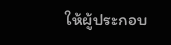ให้ผู้ประกอบ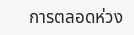การตลอดห่วง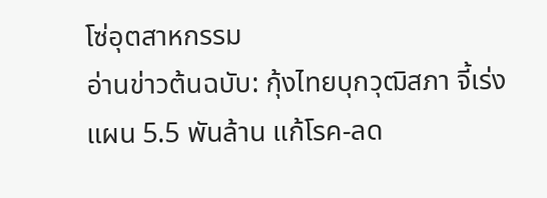โซ่อุตสาหกรรม
อ่านข่าวต้นฉบับ: กุ้งไทยบุกวุฒิสภา จี้เร่งแผน 5.5 พันล้าน แก้โรค-ลด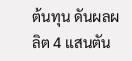ต้นทุน ดันผลผลิต 4 แสนตัน